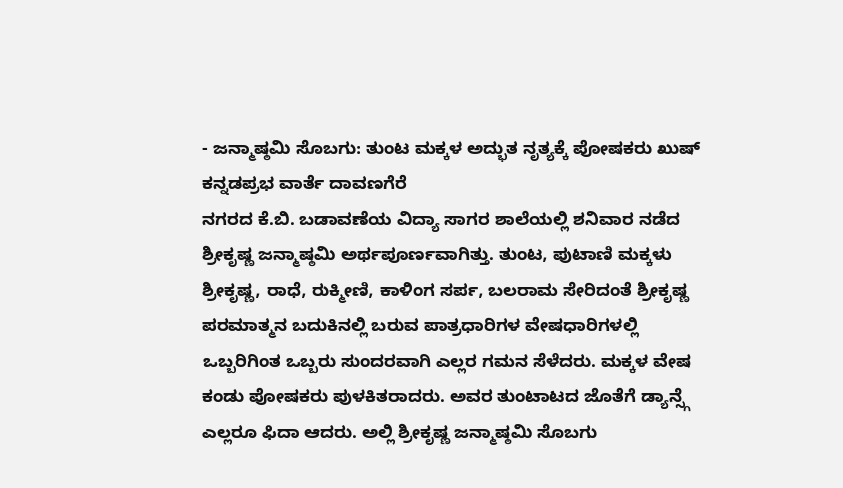- ಜನ್ಮಾಷ್ಠಮಿ ಸೊಬಗು: ತುಂಟ ಮಕ್ಕಳ ಅದ್ಭುತ ನೃತ್ಯಕ್ಕೆ ಪೋಷಕರು ಖುಷ್
ಕನ್ನಡಪ್ರಭ ವಾರ್ತೆ ದಾವಣಗೆರೆ
ನಗರದ ಕೆ.ಬಿ. ಬಡಾವಣೆಯ ವಿದ್ಯಾ ಸಾಗರ ಶಾಲೆಯಲ್ಲಿ ಶನಿವಾರ ನಡೆದ ಶ್ರೀಕೃಷ್ಣ ಜನ್ಮಾಷ್ಠಮಿ ಅರ್ಥಪೂರ್ಣವಾಗಿತ್ತು. ತುಂಟ, ಪುಟಾಣಿ ಮಕ್ಕಳು ಶ್ರೀಕೃಷ್ಣ, ರಾಧೆ, ರುಕ್ಮೀಣಿ, ಕಾಳಿಂಗ ಸರ್ಪ, ಬಲರಾಮ ಸೇರಿದಂತೆ ಶ್ರೀಕೃಷ್ಣ ಪರಮಾತ್ಮನ ಬದುಕಿನಲ್ಲಿ ಬರುವ ಪಾತ್ರಧಾರಿಗಳ ವೇಷಧಾರಿಗಳಲ್ಲಿ ಒಬ್ಬರಿಗಿಂತ ಒಬ್ಬರು ಸುಂದರವಾಗಿ ಎಲ್ಲರ ಗಮನ ಸೆಳೆದರು. ಮಕ್ಕಳ ವೇಷ ಕಂಡು ಪೋಷಕರು ಪುಳಕಿತರಾದರು. ಅವರ ತುಂಟಾಟದ ಜೊತೆಗೆ ಡ್ಯಾನ್ಸ್ಗೆ ಎಲ್ಲರೂ ಫಿದಾ ಆದರು. ಅಲ್ಲಿ ಶ್ರೀಕೃಷ್ಣ ಜನ್ಮಾಷ್ಠಮಿ ಸೊಬಗು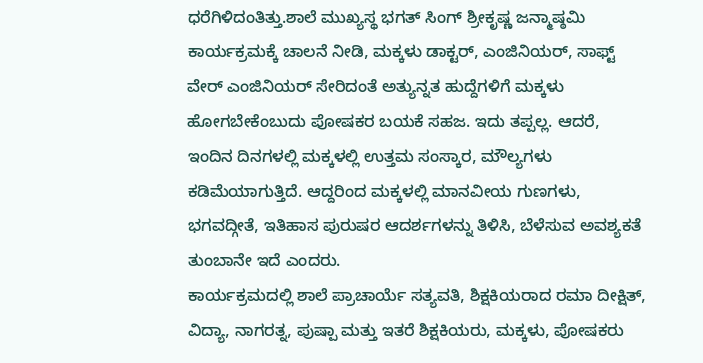ಧರೆಗಿಳಿದಂತಿತ್ತು.ಶಾಲೆ ಮುಖ್ಯಸ್ಥ ಭಗತ್ ಸಿಂಗ್ ಶ್ರೀಕೃಷ್ಣ ಜನ್ಮಾಷ್ಠಮಿ ಕಾರ್ಯಕ್ರಮಕ್ಕೆ ಚಾಲನೆ ನೀಡಿ, ಮಕ್ಕಳು ಡಾಕ್ಟರ್, ಎಂಜಿನಿಯರ್, ಸಾಫ್ಟ್ ವೇರ್ ಎಂಜಿನಿಯರ್ ಸೇರಿದಂತೆ ಅತ್ಯುನ್ನತ ಹುದ್ದೆಗಳಿಗೆ ಮಕ್ಕಳು ಹೋಗಬೇಕೆಂಬುದು ಪೋಷಕರ ಬಯಕೆ ಸಹಜ. ಇದು ತಪ್ಪಲ್ಲ. ಆದರೆ, ಇಂದಿನ ದಿನಗಳಲ್ಲಿ ಮಕ್ಕಳಲ್ಲಿ ಉತ್ತಮ ಸಂಸ್ಕಾರ, ಮೌಲ್ಯಗಳು ಕಡಿಮೆಯಾಗುತ್ತಿದೆ. ಆದ್ದರಿಂದ ಮಕ್ಕಳಲ್ಲಿ ಮಾನವೀಯ ಗುಣಗಳು, ಭಗವದ್ಗೀತೆ, ಇತಿಹಾಸ ಪುರುಷರ ಆದರ್ಶಗಳನ್ನು ತಿಳಿಸಿ, ಬೆಳೆಸುವ ಅವಶ್ಯಕತೆ ತುಂಬಾನೇ ಇದೆ ಎಂದರು.
ಕಾರ್ಯಕ್ರಮದಲ್ಲಿ ಶಾಲೆ ಪ್ರಾಚಾರ್ಯೆ ಸತ್ಯವತಿ, ಶಿಕ್ಷಕಿಯರಾದ ರಮಾ ದೀಕ್ಷಿತ್, ವಿದ್ಯಾ, ನಾಗರತ್ನ, ಪುಷ್ಪಾ ಮತ್ತು ಇತರೆ ಶಿಕ್ಷಕಿಯರು, ಮಕ್ಕಳು, ಪೋಷಕರು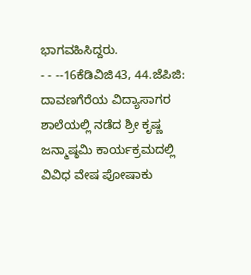ಭಾಗವಹಿಸಿದ್ದರು.
- - --16ಕೆಡಿವಿಜಿ43, 44.ಜೆಪಿಜಿ:
ದಾವಣಗೆರೆಯ ವಿದ್ಯಾಸಾಗರ ಶಾಲೆಯಲ್ಲಿ ನಡೆದ ಶ್ರೀ ಕೃಷ್ಣ ಜನ್ಮಾಷ್ಠಮಿ ಕಾರ್ಯಕ್ರಮದಲ್ಲಿ ವಿವಿಧ ವೇಷ ಪೋಷಾಕು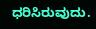ಧರಿಸಿರುವುದು.